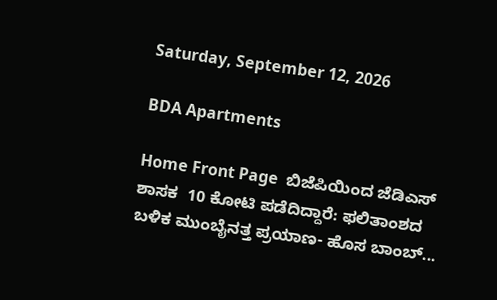Saturday, September 12, 2026

BDA Apartments

Home Front Page  ಬಿಜೆಪಿಯಿಂದ ಜೆಡಿಎಸ್ ಶಾಸಕ  10 ಕೋಟಿ ಪಡೆದಿದ್ದಾರೆ: ಫಲಿತಾಂಶದ ಬಳಿಕ ಮುಂಬೈನತ್ತ ಪ್ರಯಾಣ- ಹೊಸ ಬಾಂಬ್...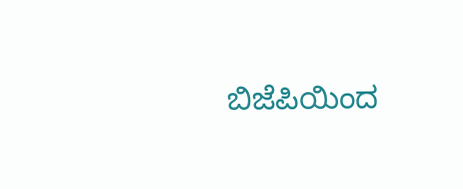ಬಿಜೆಪಿಯಿಂದ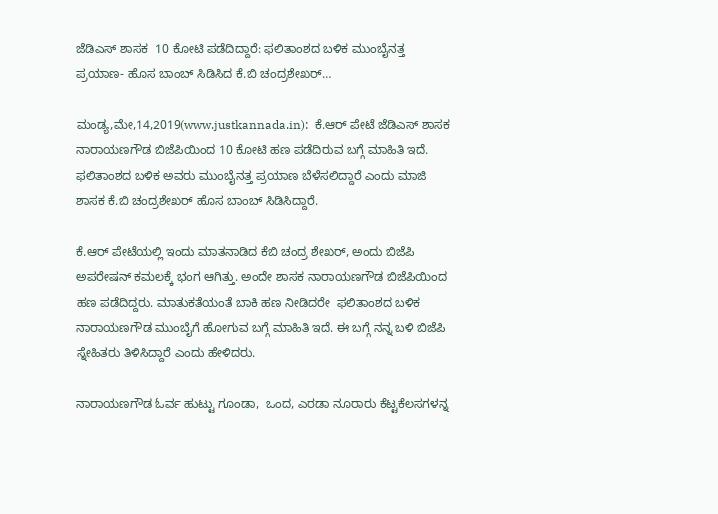ಜೆಡಿಎಸ್ ಶಾಸಕ  10 ಕೋಟಿ ಪಡೆದಿದ್ದಾರೆ: ಫಲಿತಾಂಶದ ಬಳಿಕ ಮುಂಬೈನತ್ತ ಪ್ರಯಾಣ- ಹೊಸ ಬಾಂಬ್ ಸಿಡಿಸಿದ ಕೆ.ಬಿ ಚಂದ್ರಶೇಖರ್…

ಮಂಡ್ಯ,ಮೇ,14,2019(www.justkannada.in):  ಕೆ.ಆರ್ ಪೇಟೆ ಜೆಡಿಎಸ್ ಶಾಸಕ ನಾರಾಯಣಗೌಡ ಬಿಜೆಪಿಯಿಂದ 10 ಕೋಟಿ ಹಣ ಪಡೆದಿರುವ ಬಗ್ಗೆ ಮಾಹಿತಿ ಇದೆ. ಫಲಿತಾಂಶದ ಬಳಿಕ ಅವರು ಮುಂಬೈನತ್ತ ಪ್ರಯಾಣ ಬೆಳೆಸಲಿದ್ದಾರೆ ಎಂದು ಮಾಜಿ ಶಾಸಕ ಕೆ.ಬಿ ಚಂದ್ರಶೇಖರ್ ಹೊಸ ಬಾಂಬ್ ಸಿಡಿಸಿದ್ದಾರೆ.

ಕೆ.ಆರ್ ಪೇಟೆಯಲ್ಲಿ ಇಂದು ಮಾತನಾಡಿದ ಕೆಬಿ ಚಂದ್ರ ಶೇಖರ್, ಅಂದು ಬಿಜೆಪಿ ಅಪರೇಷನ್ ಕಮಲಕ್ಕೆ ಭಂಗ ಆಗಿತ್ತು. ಅಂದೇ ಶಾಸಕ ನಾರಾಯಣಗೌಡ ಬಿಜೆಪಿಯಿಂದ ಹಣ ಪಡೆದಿದ್ದರು. ಮಾತುಕತೆಯಂತೆ ಬಾಕಿ ಹಣ ನೀಡಿದರೇ  ಫಲಿತಾಂಶದ ಬಳಿಕ ನಾರಾಯಣಗೌಡ ಮುಂಬೈಗೆ ಹೋಗುವ ಬಗ್ಗೆ ಮಾಹಿತಿ ಇದೆ. ಈ ಬಗ್ಗೆ ನನ್ನ ಬಳಿ ಬಿಜೆಪಿ ಸ್ನೇಹಿತರು ತಿಳಿಸಿದ್ದಾರೆ ಎಂದು ಹೇಳಿದರು.

ನಾರಾಯಣಗೌಡ ಓರ್ವ ಹುಟ್ಟು ಗೂಂಡಾ,  ಒಂದ, ಎರಡಾ ನೂರಾರು ಕೆಟ್ಟಕೆಲಸಗಳನ್ನ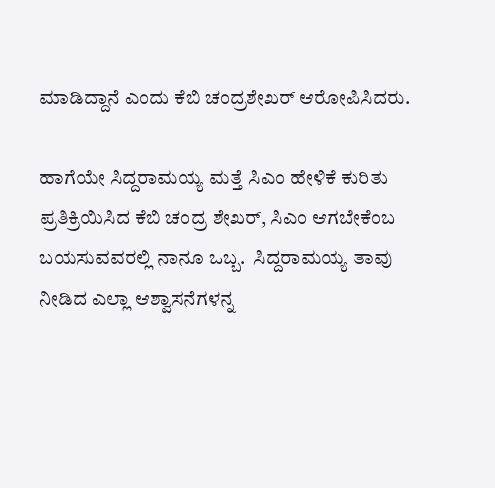ಮಾಡಿದ್ದಾನೆ ಎಂದು ಕೆಬಿ ಚಂದ್ರಶೇಖರ್ ಆರೋಪಿಸಿದರು.

ಹಾಗೆಯೇ ಸಿದ್ದರಾಮಯ್ಯ ಮತ್ತೆ ಸಿಎಂ ಹೇಳಿಕೆ ಕುರಿತು ಪ್ರತಿಕ್ರಿಯಿಸಿದ ಕೆಬಿ ಚಂದ್ರ ಶೇಖರ್, ಸಿಎಂ ಆಗಬೇಕೆಂಬ ಬಯಸುವವರಲ್ಲಿ ನಾನೂ ಒಬ್ಬ.  ಸಿದ್ದರಾಮಯ್ಯ ತಾವು ನೀಡಿದ ಎಲ್ಲಾ ಆಶ್ವಾಸನೆಗಳನ್ನ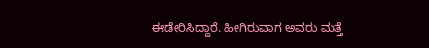ಈಡೇರಿಸಿದ್ದಾರೆ. ಹೀಗಿರುವಾಗ ಅವರು ಮತ್ತೆ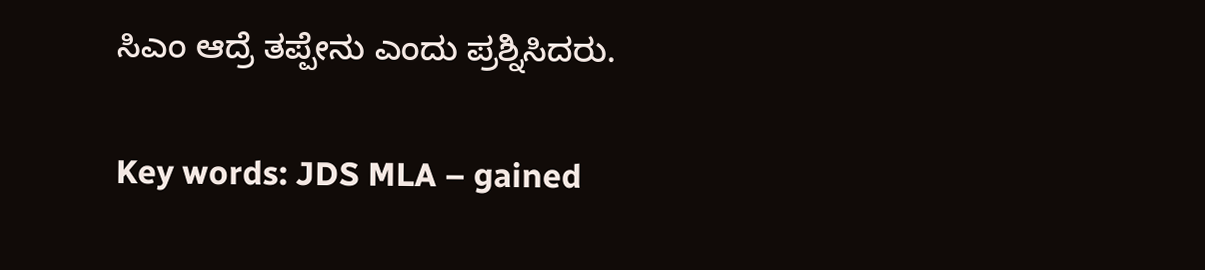ಸಿಎಂ ಆದ್ರೆ ತಪ್ಪೇನು ಎಂದು ಪ್ರಶ್ನಿಸಿದರು.

Key words: JDS MLA – gained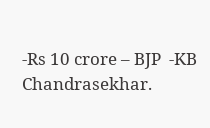-Rs 10 crore – BJP  -KB Chandrasekhar.